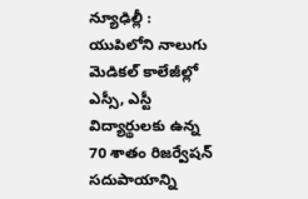న్యూఢిల్లీ : యుపిలోని నాలుగు మెడికల్ కాలేజీల్లో ఎస్సీ, ఎస్టీ విద్యార్థులకు ఉన్న 70 శాతం రిజర్వేషన్ సదుపాయాన్ని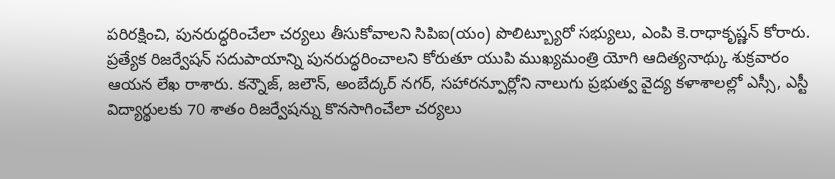పరిరక్షించి, పునరుద్ధరించేలా చర్యలు తీసుకోవాలని సిపిఐ(యం) పొలిట్బ్యూరో సభ్యులు, ఎంపి కె.రాధాకృష్ణన్ కోరారు. ప్రత్యేక రిజర్వేషన్ సదుపాయాన్ని పునరుద్ధరించాలని కోరుతూ యుపి ముఖ్యమంత్రి యోగి ఆదిత్యనాథ్కు శుక్రవారం ఆయన లేఖ రాశారు. కన్నౌజ్, జలౌన్, అంబేద్కర్ నగర్, సహారన్పూర్లోని నాలుగు ప్రభుత్వ వైద్య కళాశాలల్లో ఎస్సీ, ఎస్టీ విద్యార్థులకు 70 శాతం రిజర్వేషన్ను కొనసాగించేలా చర్యలు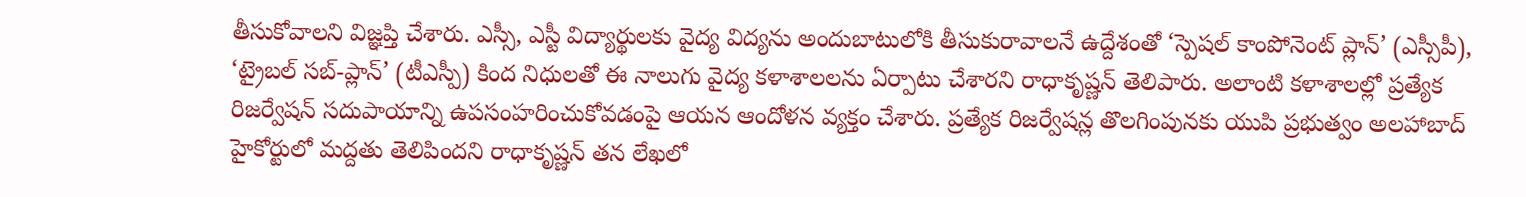తీసుకోవాలని విజ్ఞప్తి చేశారు. ఎస్సీ, ఎస్టీ విద్యార్థులకు వైద్య విద్యను అందుబాటులోకి తీసుకురావాలనే ఉద్దేశంతో ‘స్పెషల్ కాంపోనెంట్ ప్లాన్’ (ఎస్సీపీ), ‘ట్రైబల్ సబ్-ప్లాన్’ (టీఎస్పీ) కింద నిధులతో ఈ నాలుగు వైద్య కళాశాలలను ఏర్పాటు చేశారని రాధాకృష్ణన్ తెలిపారు. అలాంటి కళాశాలల్లో ప్రత్యేక రిజర్వేషన్ సదుపాయాన్ని ఉపసంహరించుకోవడంపై ఆయన ఆందోళన వ్యక్తం చేశారు. ప్రత్యేక రిజర్వేషన్ల తొలగింపునకు యుపి ప్రభుత్వం అలహాబాద్ హైకోర్టులో మద్దతు తెలిపిందని రాధాకృష్ణన్ తన లేఖలో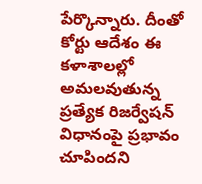పేర్కొన్నారు. దీంతో కోర్టు ఆదేశం ఈ కళాశాలల్లో అమలవుతున్న ప్రత్యేక రిజర్వేషన్ విధానంపై ప్రభావం చూపిందని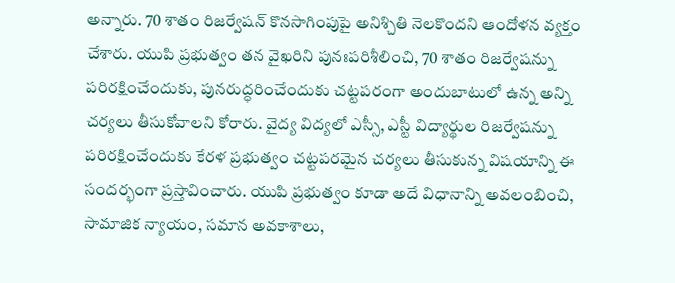అన్నారు. 70 శాతం రిజర్వేషన్ కొనసాగింపుపై అనిశ్చితి నెలకొందని ఆందోళన వ్యక్తం చేశారు. యుపి ప్రభుత్వం తన వైఖరిని పునఃపరిశీలించి, 70 శాతం రిజర్వేషన్ను పరిరక్షించేందుకు, పునరుద్ధరించేందుకు చట్టపరంగా అందుబాటులో ఉన్న అన్ని చర్యలు తీసుకోవాలని కోరారు. వైద్య విద్యలో ఎస్సీ, ఎస్టీ విద్యార్థుల రిజర్వేషన్ను పరిరక్షించేందుకు కేరళ ప్రభుత్వం చట్టపరమైన చర్యలు తీసుకున్న విషయాన్ని ఈ సందర్భంగా ప్రస్తావించారు. యుపి ప్రభుత్వం కూడా అదే విధానాన్ని అవలంబించి, సామాజిక న్యాయం, సమాన అవకాశాలు,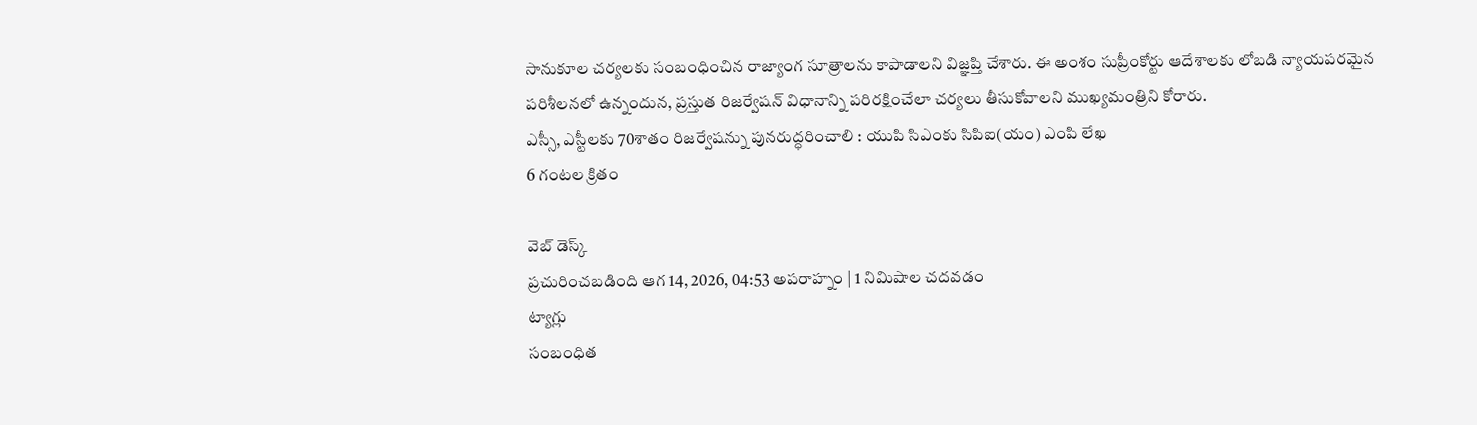సానుకూల చర్యలకు సంబంధించిన రాజ్యాంగ సూత్రాలను కాపాడాలని విజ్ఞప్తి చేశారు. ఈ అంశం సుప్రీంకోర్టు ఆదేశాలకు లోబడి న్యాయపరమైన పరిశీలనలో ఉన్నందున, ప్రస్తుత రిజర్వేషన్ విధానాన్ని పరిరక్షించేలా చర్యలు తీసుకోవాలని ముఖ్యమంత్రిని కోరారు.
ఎస్సీ, ఎస్టీలకు 70శాతం రిజర్వేషన్ను పునరుద్ధరించాలి : యుపి సిఎంకు సిపిఐ(యం) ఎంపి లేఖ
6 గంటల క్రితం

వెబ్ డెస్క్
ప్రచురించబడింది ఆగ 14, 2026, 04:53 అపరాహ్నం | 1 నిమిషాల చదవడం
ట్యాగ్లు
సంబంధిత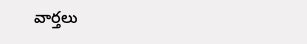వార్తలు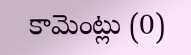కామెంట్లు (0)